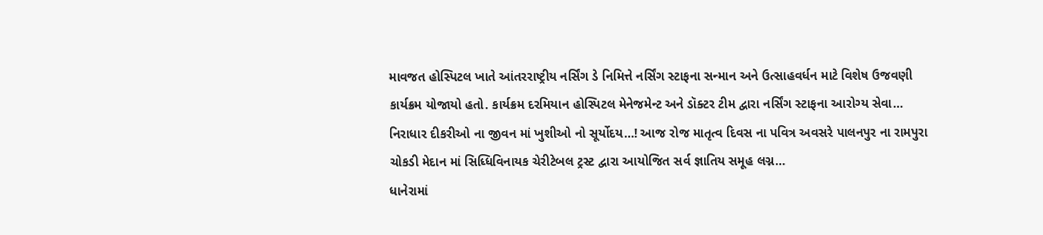માવજત હોસ્પિટલ ખાતે આંતરરાષ્ટ્રીય નર્સિંગ ડે નિમિત્તે નર્સિંગ સ્ટાફના સન્માન અને ઉત્સાહવર્ધન માટે વિશેષ ઉજવણી કાર્યક્રમ યોજાયો હતો. કાર્યક્રમ દરમિયાન હોસ્પિટલ મેનેજમેન્ટ અને ડૉક્ટર ટીમ દ્વારા નર્સિંગ સ્ટાફના આરોગ્ય સેવા…
નિરાધાર દીકરીઓ ના જીવન માં ખુશીઓ નો સૂર્યોદય…! આજ રોજ માતૃત્વ દિવસ ના પવિત્ર અવસરે પાલનપુર ના રામપુરા ચોકડી મેદાન માં સિધ્ધિવિનાયક ચેરીટેબલ ટ્રસ્ટ દ્વારા આયોજિત સર્વ જ્ઞાતિય સમૂહ લગ્ન…
ધાનેરામાં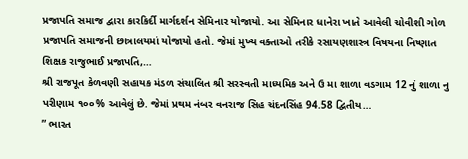પ્રજાપતિ સમાજ દ્વારા કારકિર્દી માર્ગદર્શન સેમિનાર યોજાયો. આ સેમિનાર ધાનેરા ખાતે આવેલી ચોવીશી ગોળ પ્રજાપતિ સમાજની છાત્રાલયમાં યોજાયો હતો. જેમાં મુખ્ય વક્તાઓ તરીકે રસાયણશાસ્ત્ર વિષયના નિષ્ણાત શિક્ષક રાજુભાઈ પ્રજાપતિ,…
શ્રી રાજપૂત કેળવણી સહાયક મંડળ સંચાલિત શ્રી સરસ્વતી માધ્યમિક અને ઉ મા શાળા વડગામ 12 નું શાળા નુ પરીણામ ૧૦૦% આવેલું છે. જેમાં પ્રથમ નંબર વનરાજ સિહ ચંદનસિંહ 94.58 દ્વિતીય…
” ભારત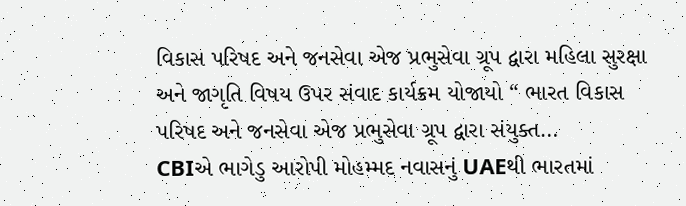વિકાસ પરિષદ અને જનસેવા એજ પ્રભુસેવા ગ્રૂપ દ્વારા મહિલા સુરક્ષા અને જાગૃતિ વિષય ઉપર સંવાદ કાર્યક્રમ યોજાયો “ ભારત વિકાસ પરિષદ અને જનસેવા એજ પ્રભુસેવા ગ્રૂપ દ્વારા સંયુક્ત…
CBIએ ભાગેડુ આરોપી મોહમ્મદ નવાસનું UAEથી ભારતમાં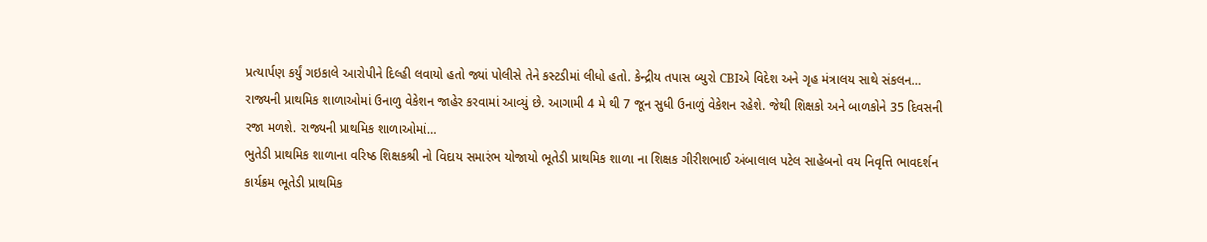પ્રત્યાર્પણ કર્યું ગઇકાલે આરોપીને દિલ્હી લવાયો હતો જ્યાં પોલીસે તેને કસ્ટડીમાં લીધો હતો. કેન્દ્રીય તપાસ બ્યુરો CBIએ વિદેશ અને ગૃહ મંત્રાલય સાથે સંકલન…
રાજ્યની પ્રાથમિક શાળાઓમાં ઉનાળુ વેકેશન જાહેર કરવામાં આવ્યું છે. આગામી 4 મે થી 7 જૂન સુધી ઉનાળું વેકેશન રહેશે. જેથી શિક્ષકો અને બાળકોને 35 દિવસની રજા મળશે. રાજ્યની પ્રાથમિક શાળાઓમાં…
ભુતેડી પ્રાથમિક શાળાના વરિષ્ઠ શિક્ષકશ્રી નો વિદાય સમારંભ યોજાયો ભૂતેડી પ્રાથમિક શાળા ના શિક્ષક ગીરીશભાઈ અંબાલાલ પટેલ સાહેબનો વય નિવૃત્તિ ભાવદર્શન કાર્યક્રમ ભૂતેડી પ્રાથમિક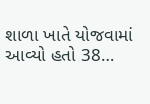શાળા ખાતે યોજવામાં આવ્યો હતો 38…